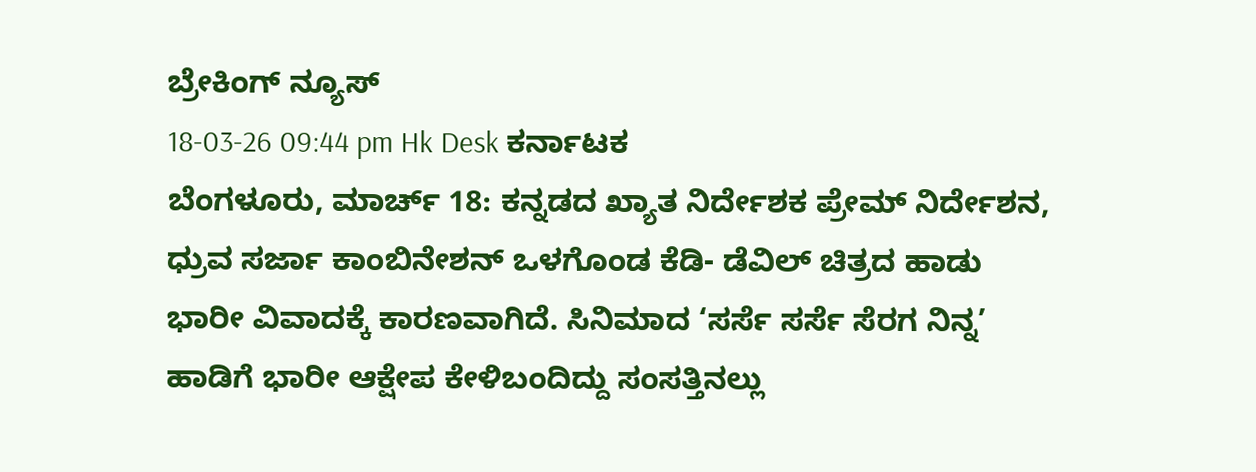ಬ್ರೇಕಿಂಗ್ ನ್ಯೂಸ್
18-03-26 09:44 pm Hk Desk ಕರ್ನಾಟಕ
ಬೆಂಗಳೂರು, ಮಾರ್ಚ್ 18: ಕನ್ನಡದ ಖ್ಯಾತ ನಿರ್ದೇಶಕ ಪ್ರೇಮ್ ನಿರ್ದೇಶನ, ಧ್ರುವ ಸರ್ಜಾ ಕಾಂಬಿನೇಶನ್ ಒಳಗೊಂಡ ಕೆಡಿ- ಡೆವಿಲ್ ಚಿತ್ರದ ಹಾಡು ಭಾರೀ ವಿವಾದಕ್ಕೆ ಕಾರಣವಾಗಿದೆ. ಸಿನಿಮಾದ ‘ಸರ್ಸೆ ಸರ್ಸೆ ಸೆರಗ ನಿನ್ನ’ ಹಾಡಿಗೆ ಭಾರೀ ಆಕ್ಷೇಪ ಕೇಳಿಬಂದಿದ್ದು ಸಂಸತ್ತಿನಲ್ಲು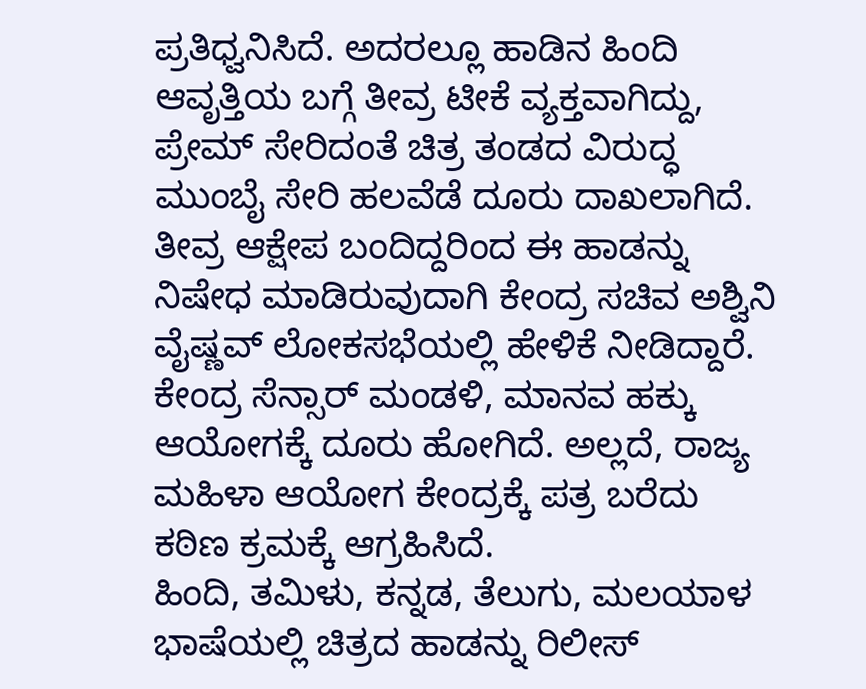ಪ್ರತಿಧ್ವನಿಸಿದೆ. ಅದರಲ್ಲೂ ಹಾಡಿನ ಹಿಂದಿ ಆವೃತ್ತಿಯ ಬಗ್ಗೆ ತೀವ್ರ ಟೀಕೆ ವ್ಯಕ್ತವಾಗಿದ್ದು, ಪ್ರೇಮ್ ಸೇರಿದಂತೆ ಚಿತ್ರ ತಂಡದ ವಿರುದ್ಧ ಮುಂಬೈ ಸೇರಿ ಹಲವೆಡೆ ದೂರು ದಾಖಲಾಗಿದೆ. ತೀವ್ರ ಆಕ್ಷೇಪ ಬಂದಿದ್ದರಿಂದ ಈ ಹಾಡನ್ನು ನಿಷೇಧ ಮಾಡಿರುವುದಾಗಿ ಕೇಂದ್ರ ಸಚಿವ ಅಶ್ವಿನಿ ವೈಷ್ಣವ್ ಲೋಕಸಭೆಯಲ್ಲಿ ಹೇಳಿಕೆ ನೀಡಿದ್ದಾರೆ. ಕೇಂದ್ರ ಸೆನ್ಸಾರ್ ಮಂಡಳಿ, ಮಾನವ ಹಕ್ಕು ಆಯೋಗಕ್ಕೆ ದೂರು ಹೋಗಿದೆ. ಅಲ್ಲದೆ, ರಾಜ್ಯ ಮಹಿಳಾ ಆಯೋಗ ಕೇಂದ್ರಕ್ಕೆ ಪತ್ರ ಬರೆದು ಕಠಿಣ ಕ್ರಮಕ್ಕೆ ಆಗ್ರಹಿಸಿದೆ.
ಹಿಂದಿ, ತಮಿಳು, ಕನ್ನಡ, ತೆಲುಗು, ಮಲಯಾಳ ಭಾಷೆಯಲ್ಲಿ ಚಿತ್ರದ ಹಾಡನ್ನು ರಿಲೀಸ್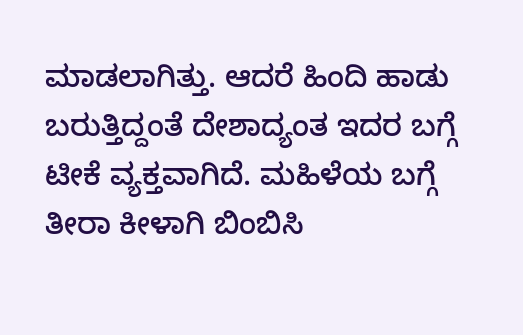ಮಾಡಲಾಗಿತ್ತು. ಆದರೆ ಹಿಂದಿ ಹಾಡು ಬರುತ್ತಿದ್ದಂತೆ ದೇಶಾದ್ಯಂತ ಇದರ ಬಗ್ಗೆ ಟೀಕೆ ವ್ಯಕ್ತವಾಗಿದೆ. ಮಹಿಳೆಯ ಬಗ್ಗೆ ತೀರಾ ಕೀಳಾಗಿ ಬಿಂಬಿಸಿ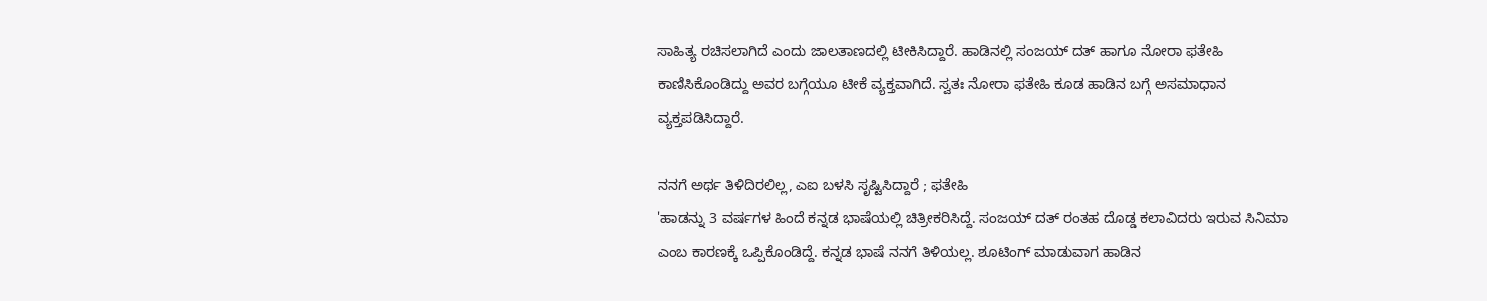ಸಾಹಿತ್ಯ ರಚಿಸಲಾಗಿದೆ ಎಂದು ಜಾಲತಾಣದಲ್ಲಿ ಟೀಕಿಸಿದ್ದಾರೆ. ಹಾಡಿನಲ್ಲಿ ಸಂಜಯ್ ದತ್ ಹಾಗೂ ನೋರಾ ಫತೇಹಿ ಕಾಣಿಸಿಕೊಂಡಿದ್ದು ಅವರ ಬಗ್ಗೆಯೂ ಟೀಕೆ ವ್ಯಕ್ತವಾಗಿದೆ. ಸ್ವತಃ ನೋರಾ ಫತೇಹಿ ಕೂಡ ಹಾಡಿನ ಬಗ್ಗೆ ಅಸಮಾಧಾನ ವ್ಯಕ್ತಪಡಿಸಿದ್ದಾರೆ.

ನನಗೆ ಅರ್ಥ ತಿಳಿದಿರಲಿಲ್ಲ, ಎಐ ಬಳಸಿ ಸೃಷ್ಟಿಸಿದ್ದಾರೆ ; ಫತೇಹಿ
'ಹಾಡನ್ನು 3 ವರ್ಷಗಳ ಹಿಂದೆ ಕನ್ನಡ ಭಾಷೆಯಲ್ಲಿ ಚಿತ್ರೀಕರಿಸಿದ್ದೆ. ಸಂಜಯ್ ದತ್ ರಂತಹ ದೊಡ್ಡ ಕಲಾವಿದರು ಇರುವ ಸಿನಿಮಾ ಎಂಬ ಕಾರಣಕ್ಕೆ ಒಪ್ಪಿಕೊಂಡಿದ್ದೆ. ಕನ್ನಡ ಭಾಷೆ ನನಗೆ ತಿಳಿಯಲ್ಲ. ಶೂಟಿಂಗ್ ಮಾಡುವಾಗ ಹಾಡಿನ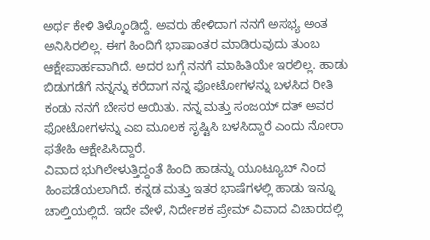ಅರ್ಥ ಕೇಳಿ ತಿಳ್ಕೊಂಡಿದ್ದೆ. ಅವರು ಹೇಳಿದಾಗ ನನಗೆ ಅಸಭ್ಯ ಅಂತ ಅನಿಸಿರಲಿಲ್ಲ. ಈಗ ಹಿಂದಿಗೆ ಭಾಷಾಂತರ ಮಾಡಿರುವುದು ತುಂಬ ಆಕ್ಷೇಪಾರ್ಹವಾಗಿದೆ. ಅದರ ಬಗ್ಗೆ ನನಗೆ ಮಾಹಿತಿಯೇ ಇರಲಿಲ್ಲ. ಹಾಡು ಬಿಡುಗಡೆಗೆ ನನ್ನನ್ನು ಕರೆದಾಗ ನನ್ನ ಫೋಟೋಗಳನ್ನು ಬಳಸಿದ ರೀತಿ ಕಂಡು ನನಗೆ ಬೇಸರ ಆಯಿತು. ನನ್ನ ಮತ್ತು ಸಂಜಯ್ ದತ್ ಅವರ ಫೋಟೋಗಳನ್ನು ಎಐ ಮೂಲಕ ಸೃಷ್ಟಿಸಿ ಬಳಸಿದ್ದಾರೆ ಎಂದು ನೋರಾ ಫತೇಹಿ ಆಕ್ಷೇಪಿಸಿದ್ದಾರೆ.
ವಿವಾದ ಭುಗಿಲೇಳುತ್ತಿದ್ದಂತೆ ಹಿಂದಿ ಹಾಡನ್ನು ಯೂಟ್ಯೂಬ್ ನಿಂದ ಹಿಂಪಡೆಯಲಾಗಿದೆ. ಕನ್ನಡ ಮತ್ತು ಇತರ ಭಾಷೆಗಳಲ್ಲಿ ಹಾಡು ಇನ್ನೂ ಚಾಲ್ತಿಯಲ್ಲಿದೆ. ಇದೇ ವೇಳೆ, ನಿರ್ದೇಶಕ ಪ್ರೇಮ್ ವಿವಾದ ವಿಚಾರದಲ್ಲಿ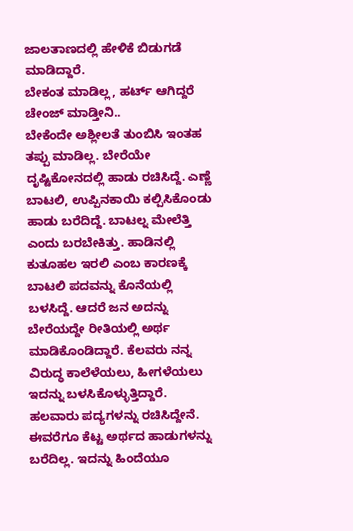ಜಾಲತಾಣದಲ್ಲಿ ಹೇಳಿಕೆ ಬಿಡುಗಡೆ ಮಾಡಿದ್ದಾರೆ.
ಬೇಕಂತ ಮಾಡಿಲ್ಲ, ಹರ್ಟ್ ಆಗಿದ್ದರೆ ಚೇಂಜ್ ಮಾಡ್ತೀನಿ..
ಬೇಕೆಂದೇ ಅಶ್ಲೀಲತೆ ತುಂಬಿಸಿ ಇಂತಹ ತಪ್ಪು ಮಾಡಿಲ್ಲ. ಬೇರೆಯೇ ದೃಷ್ಟಿಕೋನದಲ್ಲಿ ಹಾಡು ರಚಿಸಿದ್ದೆ. ಎಣ್ಣೆ ಬಾಟಲಿ, ಉಪ್ಪಿನಕಾಯಿ ಕಲ್ಪಿಸಿಕೊಂಡು ಹಾಡು ಬರೆದಿದ್ದೆ. ಬಾಟಲ್ನ ಮೇಲೆತ್ತಿ ಎಂದು ಬರಬೇಕಿತ್ತು. ಹಾಡಿನಲ್ಲಿ ಕುತೂಹಲ ಇರಲಿ ಎಂಬ ಕಾರಣಕ್ಕೆ ಬಾಟಲಿ ಪದವನ್ನು ಕೊನೆಯಲ್ಲಿ ಬಳಸಿದ್ದೆ. ಆದರೆ ಜನ ಅದನ್ನು ಬೇರೆಯದ್ದೇ ರೀತಿಯಲ್ಲಿ ಅರ್ಥ ಮಾಡಿಕೊಂಡಿದ್ದಾರೆ. ಕೆಲವರು ನನ್ನ ವಿರುದ್ಧ ಕಾಲೆಳೆಯಲು, ಹೀಗಳೆಯಲು ಇದನ್ನು ಬಳಸಿಕೊಳ್ಳುತ್ತಿದ್ದಾರೆ. ಹಲವಾರು ಪದ್ಯಗಳನ್ನು ರಚಿಸಿದ್ದೇನೆ. ಈವರೆಗೂ ಕೆಟ್ಟ ಅರ್ಥದ ಹಾಡುಗಳನ್ನು ಬರೆದಿಲ್ಲ. ಇದನ್ನು ಹಿಂದೆಯೂ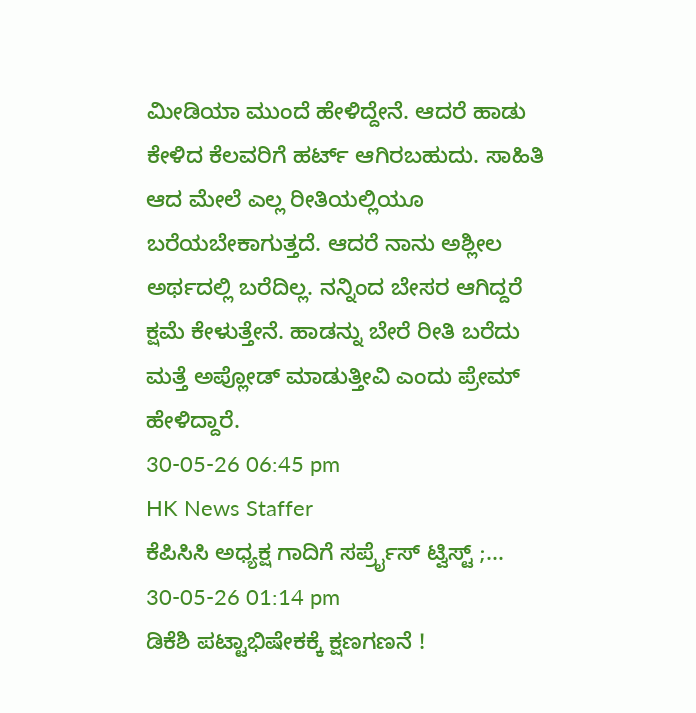ಮೀಡಿಯಾ ಮುಂದೆ ಹೇಳಿದ್ದೇನೆ. ಆದರೆ ಹಾಡು ಕೇಳಿದ ಕೆಲವರಿಗೆ ಹರ್ಟ್ ಆಗಿರಬಹುದು. ಸಾಹಿತಿ ಆದ ಮೇಲೆ ಎಲ್ಲ ರೀತಿಯಲ್ಲಿಯೂ ಬರೆಯಬೇಕಾಗುತ್ತದೆ. ಆದರೆ ನಾನು ಅಶ್ಲೀಲ ಅರ್ಥದಲ್ಲಿ ಬರೆದಿಲ್ಲ. ನನ್ನಿಂದ ಬೇಸರ ಆಗಿದ್ದರೆ ಕ್ಷಮೆ ಕೇಳುತ್ತೇನೆ. ಹಾಡನ್ನು ಬೇರೆ ರೀತಿ ಬರೆದು ಮತ್ತೆ ಅಪ್ಲೋಡ್ ಮಾಡುತ್ತೀವಿ ಎಂದು ಪ್ರೇಮ್ ಹೇಳಿದ್ದಾರೆ.
30-05-26 06:45 pm
HK News Staffer
ಕೆಪಿಸಿಸಿ ಅಧ್ಯಕ್ಷ ಗಾದಿಗೆ ಸರ್ಪ್ರೈಸ್ ಟ್ವಿಸ್ಟ್ ;...
30-05-26 01:14 pm
ಡಿಕೆಶಿ ಪಟ್ಟಾಭಿಷೇಕಕ್ಕೆ ಕ್ಷಣಗಣನೆ !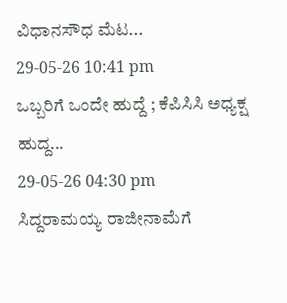ವಿಧಾನಸೌಧ ಮೆಟ...
29-05-26 10:41 pm
ಒಬ್ಬರಿಗೆ ಒಂದೇ ಹುದ್ದೆ ; ಕೆಪಿಸಿಸಿ ಅಧ್ಯಕ್ಷ ಹುದ್ದ...
29-05-26 04:30 pm
ಸಿದ್ದರಾಮಯ್ಯ ರಾಜೀನಾಮೆಗೆ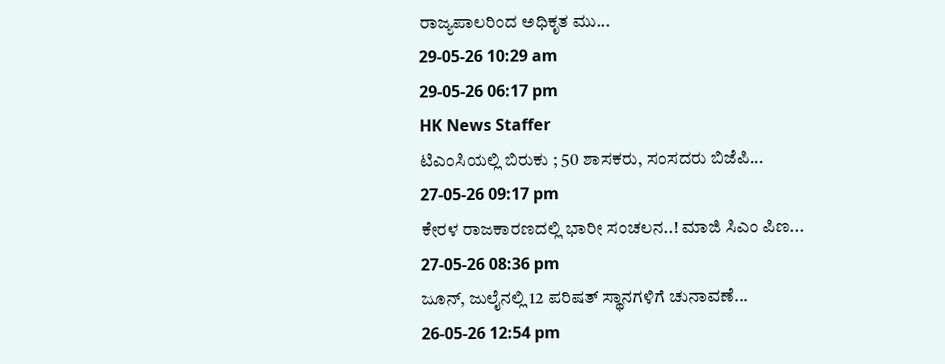ರಾಜ್ಯಪಾಲರಿಂದ ಅಧಿಕೃತ ಮು...
29-05-26 10:29 am
29-05-26 06:17 pm
HK News Staffer
ಟಿಎಂಸಿಯಲ್ಲಿ ಬಿರುಕು ; 50 ಶಾಸಕರು, ಸಂಸದರು ಬಿಜೆಪಿ...
27-05-26 09:17 pm
ಕೇರಳ ರಾಜಕಾರಣದಲ್ಲಿ ಭಾರೀ ಸಂಚಲನ..! ಮಾಜಿ ಸಿಎಂ ಪಿಣ...
27-05-26 08:36 pm
ಜೂನ್, ಜುಲೈನಲ್ಲಿ 12 ಪರಿಷತ್ ಸ್ಥಾನಗಳಿಗೆ ಚುನಾವಣೆ...
26-05-26 12:54 pm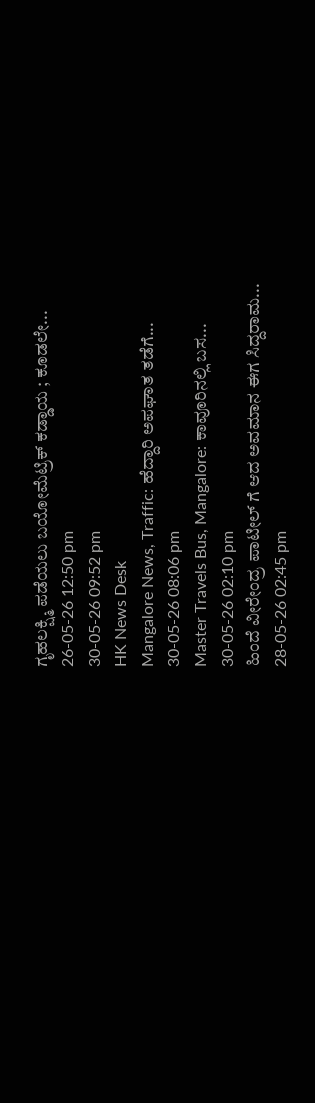ಗೃಹಲಕ್ಷ್ಮಿ ಪಡೆಯಲು ಬಯೋಮೆಟ್ರಿಕ್ ಕಡ್ಡಾಯ ; ಕೂಡಲೇ...
26-05-26 12:50 pm
30-05-26 09:52 pm
HK News Desk
Mangalore News, Traffic: ಹೆದ್ದಾರಿ ಅಪಘಾತ ತಡೆಗೆ...
30-05-26 08:06 pm
Master Travels Bus, Mangalore: ಕಾವೂರಿನಲ್ಲಿ ಬಸ...
30-05-26 02:10 pm
ಹಿಂದೆ ವೀರೇಂದ್ರ ಪಾಟೀಲ್ ಗೆ ಆದ ಅವಮಾನ ಈಗ ಸಿದ್ದರಾಮ...
28-05-26 02:45 pm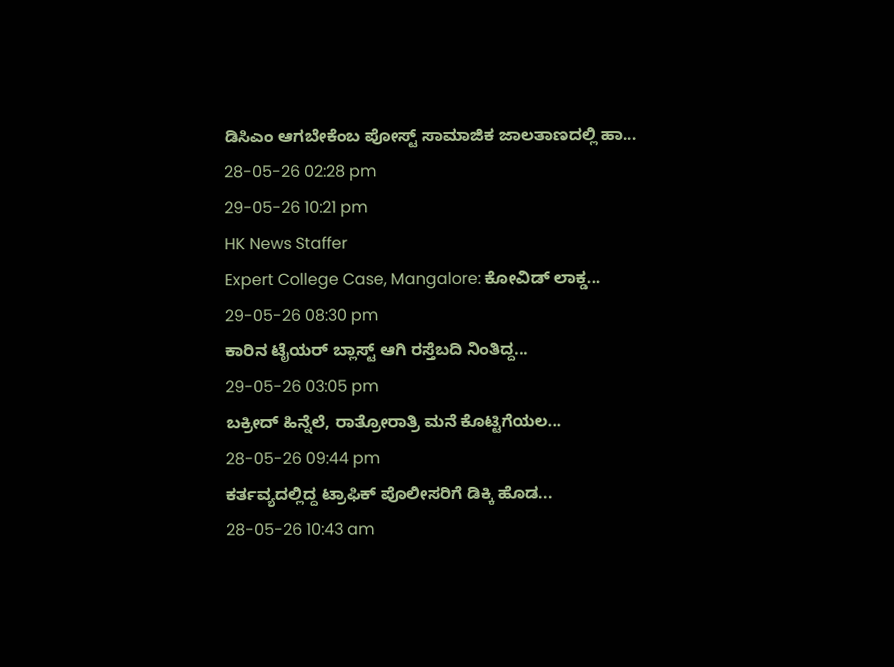ಡಿಸಿಎಂ ಆಗಬೇಕೆಂಬ ಪೋಸ್ಟ್ ಸಾಮಾಜಿಕ ಜಾಲತಾಣದಲ್ಲಿ ಹಾ...
28-05-26 02:28 pm
29-05-26 10:21 pm
HK News Staffer
Expert College Case, Mangalore: ಕೋವಿಡ್ ಲಾಕ್ಡ...
29-05-26 08:30 pm
ಕಾರಿನ ಟೈಯರ್ ಬ್ಲಾಸ್ಟ್ ಆಗಿ ರಸ್ತೆಬದಿ ನಿಂತಿದ್ದ...
29-05-26 03:05 pm
ಬಕ್ರೀದ್ ಹಿನ್ನೆಲೆ, ರಾತ್ರೋರಾತ್ರಿ ಮನೆ ಕೊಟ್ಟಿಗೆಯಲ...
28-05-26 09:44 pm
ಕರ್ತವ್ಯದಲ್ಲಿದ್ದ ಟ್ರಾಫಿಕ್ ಪೊಲೀಸರಿಗೆ ಡಿಕ್ಕಿ ಹೊಡ...
28-05-26 10:43 am